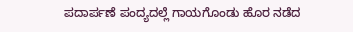ಪದಾರ್ಪಣೆ ಪಂದ್ಯದಲ್ಲೆ ಗಾಯಗೊಂಡು ಹೊರ ನಡೆದ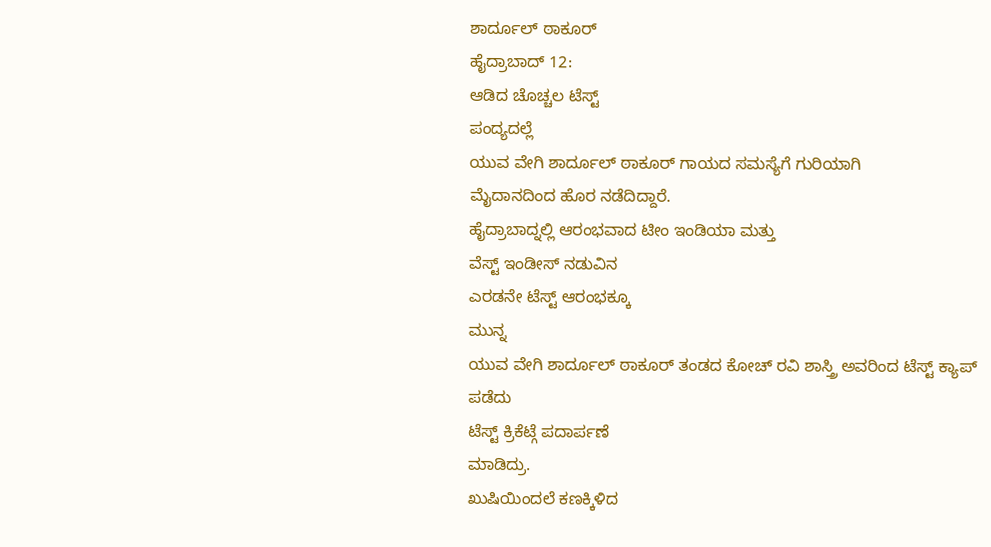ಶಾರ್ದೂಲ್ ಠಾಕೂರ್
ಹೈದ್ರಾಬಾದ್ 12:
ಆಡಿದ ಚೊಚ್ಚಲ ಟೆಸ್ಟ್
ಪಂದ್ಯದಲ್ಲೆ
ಯುವ ವೇಗಿ ಶಾರ್ದೂಲ್ ಠಾಕೂರ್ ಗಾಯದ ಸಮಸ್ಯೆಗೆ ಗುರಿಯಾಗಿ
ಮೈದಾನದಿಂದ ಹೊರ ನಡೆದಿದ್ದಾರೆ.
ಹೈದ್ರಾಬಾದ್ನಲ್ಲಿ ಆರಂಭವಾದ ಟೀಂ ಇಂಡಿಯಾ ಮತ್ತು
ವೆಸ್ಟ್ ಇಂಡೀಸ್ ನಡುವಿನ
ಎರಡನೇ ಟೆಸ್ಟ್ ಆರಂಭಕ್ಕೂ
ಮುನ್ನ
ಯುವ ವೇಗಿ ಶಾರ್ದೂಲ್ ಠಾಕೂರ್ ತಂಡದ ಕೋಚ್ ರವಿ ಶಾಸ್ತ್ರಿ ಅವರಿಂದ ಟೆಸ್ಟ್ ಕ್ಯಾಪ್
ಪಡೆದು
ಟೆಸ್ಟ್ ಕ್ರಿಕೆಟ್ಗೆ ಪದಾರ್ಪಣೆ
ಮಾಡಿದ್ರು.
ಖುಷಿಯಿಂದಲೆ ಕಣಕ್ಕಿಳಿದ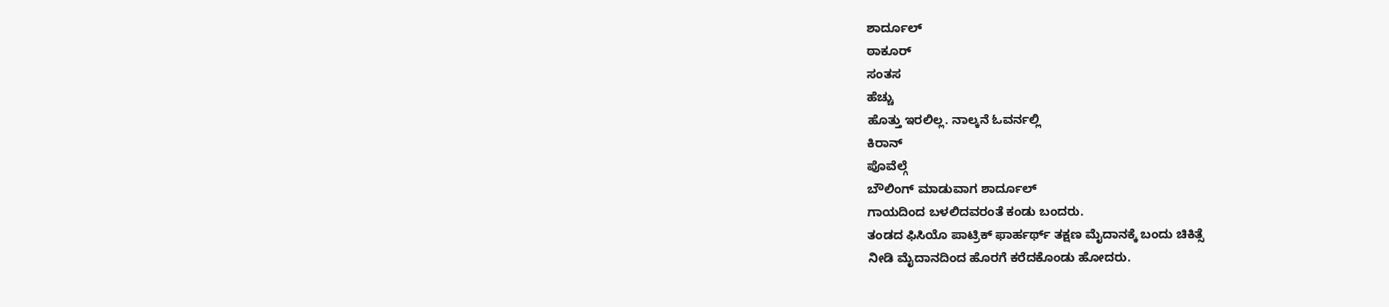ಶಾರ್ದೂಲ್
ಠಾಕೂರ್
ಸಂತಸ
ಹೆಚ್ಚು
ಹೊತ್ತು ಇರಲಿಲ್ಲ. ನಾಲ್ಕನೆ ಓವರ್ನಲ್ಲಿ
ಕಿರಾನ್
ಪೊವೆಲ್ಗೆ
ಬೌಲಿಂಗ್ ಮಾಡುವಾಗ ಶಾರ್ದೂಲ್
ಗಾಯದಿಂದ ಬಳಲಿದವರಂತೆ ಕಂಡು ಬಂದರು.
ತಂಡದ ಫಿಸಿಯೊ ಪಾಟ್ರಿಕ್ ಫಾರ್ಹರ್ಥ್ ತಕ್ಷಣ ಮೈದಾನಕ್ಕೆ ಬಂದು ಚಿಕಿತ್ಸೆ
ನೀಡಿ ಮೈದಾನದಿಂದ ಹೊರಗೆ ಕರೆದಕೊಂಡು ಹೋದರು.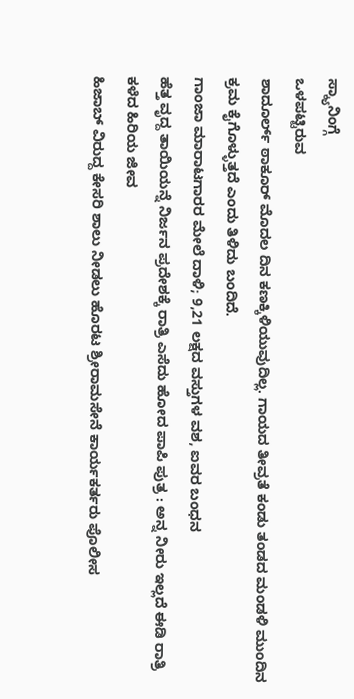ಸ್ಕ್ಯಾನಿಂಗ್ಗೆ
ಒಳಪಟ್ಟಿರುವ
ಶಾದೂರ್ಲ್ ಠಾಕೂರ್ ಮೊದಲ ದಿನ ಕಣಕ್ಕಿಳಿಯುವುದಿಲ್ಲ. ಗಾಯದ ತೀವ್ರತೆ ಕಂಡು ತಂಡದ ಮಂಡಳಿ ಮುಂದಿನ ಕ್ರಮ ಕೈಗೊಳ್ಳುತ್ತದೆ ಎಂದು ತಿಳಿದು ಬಂದಿದೆ.
ಗಾಂಜಾ ಮಾರಾಟಗಾರರ ಮೇಲೆ ದಾಳಿ; 9,21 ಲಕ್ಷದ ವಸ್ತುಗಳ ವಶ, ಐವರ ಬಂಧನ
ಹೆತ್ತ ವೃದ್ದ ತಾಯಿಯನ್ನೆ ನಿರ್ಜನ ಪ್ರದೇಶಕ್ಕೆ ರಾತ್ರಿ ಎಸೆದು ಹೋದ ಪಾಪಿ ಪುತ್ರ : ಅನ್ನ ನೀರು ಇಲ್ಲದೆ ಈಡಿ ರಾತ್ರಿ ಕಳೆದ ಹಿರಿಯ ಜೀವ
ಹಿಜಾಬ್ ವಿರುದ್ದ ಕೇಸರಿ ಶಾಲು ನೀಡಲು ಹೊರಟ ಶ್ರೀರಾಮಸೇನೆ ಕಾರ್ಯಕರ್ತರು ಪೊಲೀಸ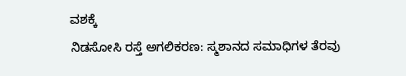ವಶಕ್ಕೆ
ನಿಡಸೋಸಿ ರಸ್ತೆ ಅಗಲಿಕರಣ: ಸ್ಮಶಾನದ ಸಮಾಧಿಗಳ ತೆರವು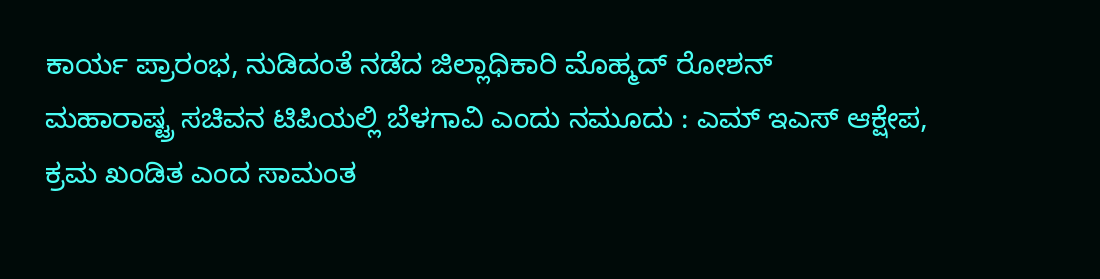ಕಾರ್ಯ ಪ್ರಾರಂಭ, ನುಡಿದಂತೆ ನಡೆದ ಜಿಲ್ಲಾಧಿಕಾರಿ ಮೊಹ್ಮದ್ ರೋಶನ್
ಮಹಾರಾಷ್ಟ್ರ ಸಚಿವನ ಟಿಪಿಯಲ್ಲಿ ಬೆಳಗಾವಿ ಎಂದು ನಮೂದು : ಎಮ್ ಇಎಸ್ ಆಕ್ಷೇಪ, ಕ್ರಮ ಖಂಡಿತ ಎಂದ ಸಾಮಂತ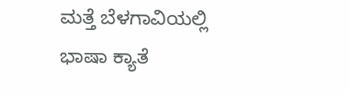ಮತ್ತೆ ಬೆಳಗಾವಿಯಲ್ಲಿ ಭಾಷಾ ಕ್ಯಾತೆ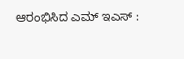ಆರಂಭಿಸಿದ ಎಮ್ ಇಎಸ್ :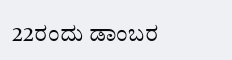22ರಂದು ಡಾಂಬರ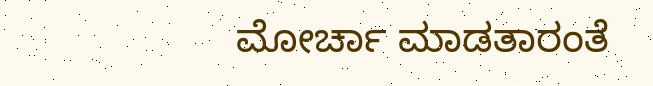ಮೋರ್ಚಾ ಮಾಡತಾರಂತೆ